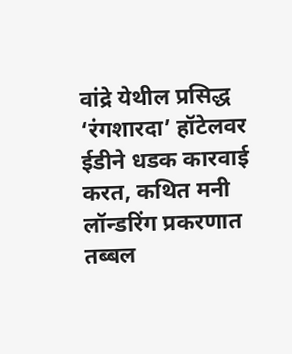वांद्रे येथील प्रसिद्ध ‘रंगशारदा’ हॉटेलवर ईडीने धडक कारवाई करत, कथित मनी लॉन्डरिंग प्रकरणात तब्बल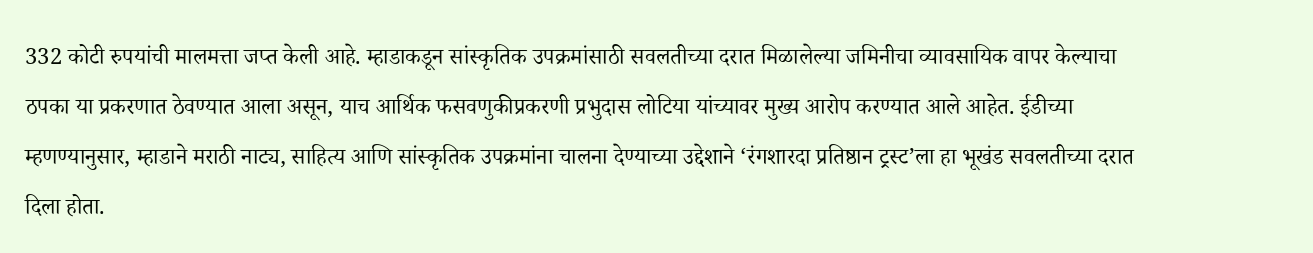332 कोटी रुपयांची मालमत्ता जप्त केली आहे. म्हाडाकडून सांस्कृतिक उपक्रमांसाठी सवलतीच्या दरात मिळालेल्या जमिनीचा व्यावसायिक वापर केल्याचा ठपका या प्रकरणात ठेवण्यात आला असून, याच आर्थिक फसवणुकीप्रकरणी प्रभुदास लोटिया यांच्यावर मुख्य आरोप करण्यात आले आहेत. ईडीच्या म्हणण्यानुसार, म्हाडाने मराठी नाट्य, साहित्य आणि सांस्कृतिक उपक्रमांना चालना देण्याच्या उद्देशाने ‘रंगशारदा प्रतिष्ठान ट्रस्ट’ला हा भूखंड सवलतीच्या दरात दिला होता.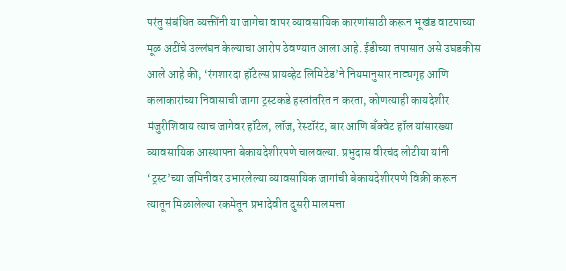परंतु संबंधित व्यक्तींनी या जागेचा वापर व्यावसायिक कारणांसाठी करून भूखंड वाटपाच्या मूळ अटींचे उल्लंघन केल्याचा आरोप ठेवण्यात आला आहे. ईडीच्या तपासात असे उघडकीस आले आहे की, ‘रंगशारदा हॉटेल्स प्रायव्हेट लिमिटेड’ने नियमानुसार नाट्यगृह आणि कलाकारांच्या निवासाची जागा ट्रस्टकडे हस्तांतरित न करता, कोणत्याही कायदेशीर मंजुरीशिवाय त्याच जागेवर हॉटेल, लॉज, रेस्टॉरंट, बार आणि बँक्वेट हॉल यांसारख्या व्यावसायिक आस्थापना बेकायदेशीरपणे चालवल्या. प्रभुदास वीरचंद लोटीया यांनी ‘ट्रस्ट’च्या जमिनीवर उभारलेल्या व्यावसायिक जागांची बेकायदेशीरपणे विक्री करून त्यातून मिळालेल्या रकमेतून प्रभादेवीत दुसरी मालमत्ता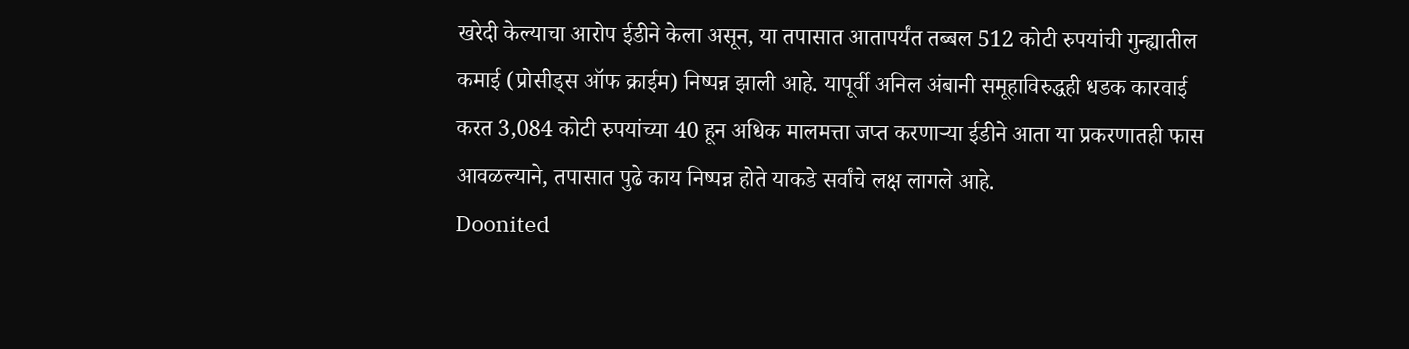खरेदी केल्याचा आरोप ईडीने केला असून, या तपासात आतापर्यंत तब्बल 512 कोटी रुपयांची गुन्ह्यातील कमाई (प्रोसीड्स ऑफ क्राईम) निष्पन्न झाली आहे. यापूर्वी अनिल अंबानी समूहाविरुद्धही धडक कारवाई करत 3,084 कोटी रुपयांच्या 40 हून अधिक मालमत्ता जप्त करणाऱ्या ईडीने आता या प्रकरणातही फास आवळल्याने, तपासात पुढे काय निष्पन्न होते याकडे सर्वांचे लक्ष लागले आहे.
Doonited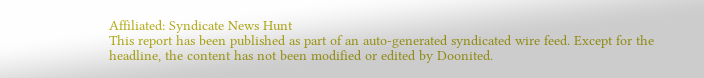Affiliated: Syndicate News Hunt
This report has been published as part of an auto-generated syndicated wire feed. Except for the headline, the content has not been modified or edited by Doonited.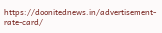https://doonitednews.in/advertisement-rate-card/